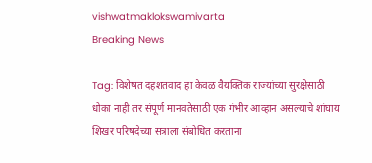vishwatmaklokswamivarta
Breaking News

Tag: विशेषत दहशतवाद हा केवळ वैयक्तिक राज्यांच्या सुरक्षेसाठी धोका नाही तर संपूर्ण मानवतेसाठी एक गंभीर आव्हान असल्याचे शांघाय शिखर परिषदेच्या सत्राला संबोधित करताना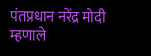पंतप्रधान नरेंद्र मोदी म्हणाले